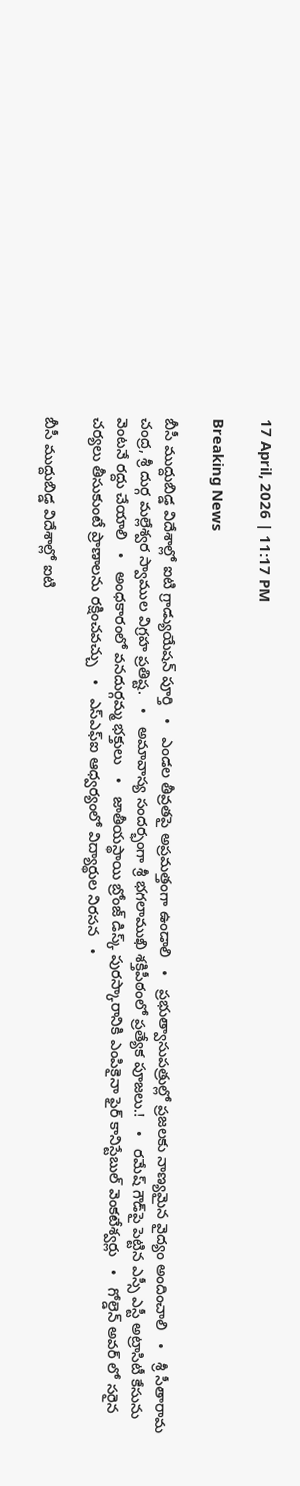17 April, 2026 | 11:17 PM

Breaking News

బీసీ ముద్దుబిడ్డ విదేశాల్లో ఐటి గ్రాడ్యుయేషన్ పూర్తి   •   ఎండల తీవ్రతపై అప్రమత్తంగా ఉండాలి   •   ప్రభుత్వాసుపత్రుల్లో ప్రజలకు నాణ్యమైన వైద్యం అందించాలి   •   శ్రీ సీతారామ చంద్ర, శ్రీ దుర్గ మల్లేశ్వర స్వాముల విగ్రహ ప్రతిష్ట.   •   అమావాస్య సందర్భంగా శ్రీ భగలాముఖి శక్తిపీఠంలో ప్రత్యేక పూజలు.!   •   రమేష్ గౌడ్‌పై పెట్టిన ఎస్సీ ఎస్టీ అట్రాసిటీ కేసును వెంటనే రద్దు చేయాలి   •   అంధకారంలో వనదుర్గమ్మ భక్తులు   •   జాతీయస్థాయి బ్రోంజ్ డిస్క్ పురస్కారానికి ఎంపికైనా ఫైర్ కానిస్టేబుల్ వెంకటేశ్వర్లు   •   గోల్డెన్ అవర్ లో సరైన చర్యలు తీసుకుంటే ప్రాణాలను రక్షించవచ్చు   •   ఎస్ఎఫ్ఐ ఆధ్వర్యంలో విద్యార్థుల నిరసన   •

బీసీ ముద్దుబిడ్డ విదేశాల్లో ఐటి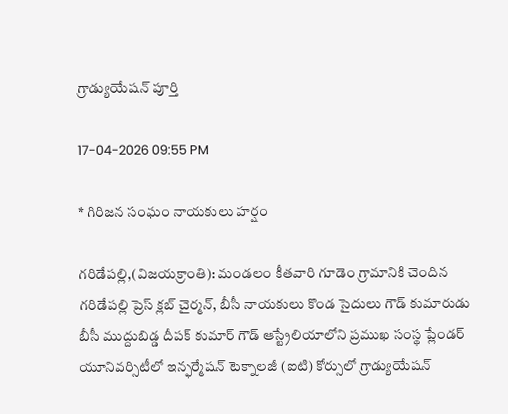గ్రాడ్యుయేషన్ పూర్తి

17-04-2026 09:55 PM

* గిరిజన సంఘం నాయకులు హర్షం

గరిడేపల్లి,(విజయక్రాంతి): మండలం కీతవారి గూడెం గ్రామానికి చెందిన గరిడేపల్లి ప్రెస్ క్లబ్ చైర్మన్, బీసీ నాయకులు కొండ సైదులు గౌడ్ కుమారుడు బీసీ ముద్దుబిడ్డ దీపక్ కుమార్ గౌడ్ ఆస్ట్రేలియాలోని ప్రముఖ సంస్థ ప్లేండర్ యూనివర్సిటీలో ఇన్ఫర్మేషన్ టెక్నాలజీ (ఐటి) కోర్సులో గ్రాడ్యుయేషన్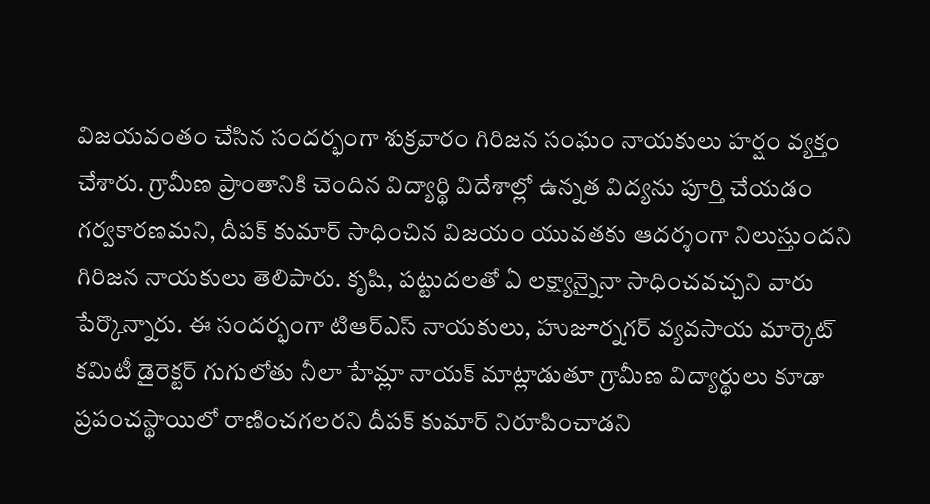విజయవంతం చేసిన సందర్భంగా శుక్రవారం గిరిజన సంఘం నాయకులు హర్షం వ్యక్తం చేశారు. గ్రామీణ ప్రాంతానికి చెందిన విద్యార్థి విదేశాల్లో ఉన్నత విద్యను పూర్తి చేయడం గర్వకారణమని, దీపక్ కుమార్ సాధించిన విజయం యువతకు ఆదర్శంగా నిలుస్తుందని గిరిజన నాయకులు తెలిపారు. కృషి, పట్టుదలతో ఏ లక్ష్యాన్నైనా సాధించవచ్చని వారు పేర్కొన్నారు. ఈ సందర్భంగా టిఆర్ఎస్ నాయకులు, హుజూర్నగర్ వ్యవసాయ మార్కెట్ కమిటీ డైరెక్టర్ గుగులోతు నీలా హేమ్లా నాయక్ మాట్లాడుతూ గ్రామీణ విద్యార్థులు కూడా ప్రపంచస్థాయిలో రాణించగలరని దీపక్ కుమార్ నిరూపించాడని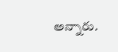అన్నారు.